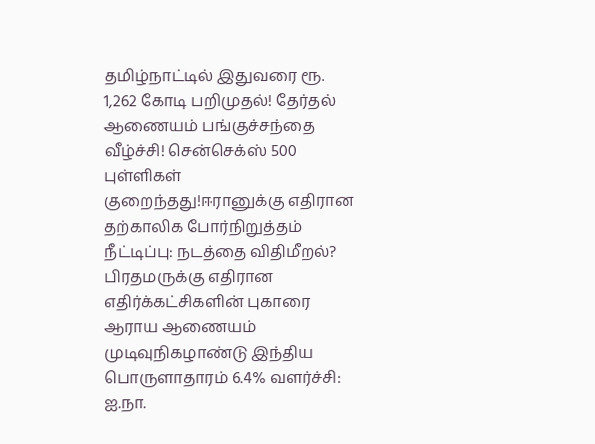தமிழ்நாட்டில் இதுவரை ரூ. 1,262 கோடி பறிமுதல்! தேர்தல் ஆணையம் பங்குச்சந்தை வீழ்ச்சி! சென்செக்ஸ் 500 புள்ளிகள் குறைந்தது!ஈரானுக்கு எதிரான தற்காலிக போர்நிறுத்தம் நீட்டிப்பு: நடத்தை விதிமீறல்? பிரதமருக்கு எதிரான எதிர்க்கட்சிகளின் புகாரை ஆராய ஆணையம் முடிவுநிகழாண்டு இந்திய பொருளாதாரம் 6.4% வளர்ச்சி: ஐ.நா.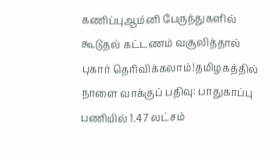கணிப்புஆம்னி பேருந்துகளில் கூடுதல் கட்டணம் வசூலித்தால் புகார் தெரிவிக்கலாம்!தமிழகத்தில் நாளை வாக்குப் பதிவு: பாதுகாப்பு பணியில் 1.47 லட்சம்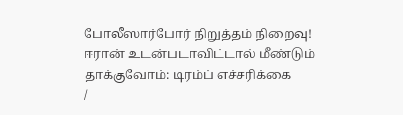போலீஸார்போர் நிறுத்தம் நிறைவு! ஈரான் உடன்படாவிட்டால் மீண்டும் தாக்குவோம்: டிரம்ப் எச்சரிக்கை
/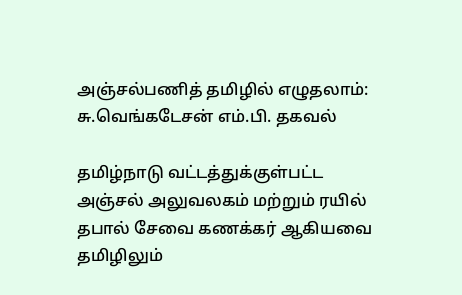அஞ்சல்பணித் தமிழில் எழுதலாம்: சு.வெங்கடேசன் எம்.பி. தகவல்

தமிழ்நாடு வட்டத்துக்குள்பட்ட அஞ்சல் அலுவலகம் மற்றும் ரயில் தபால் சேவை கணக்கர் ஆகியவை தமிழிலும்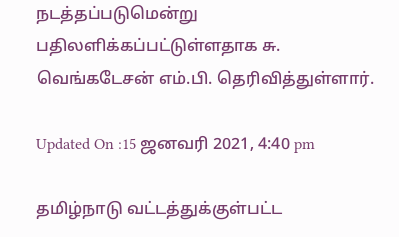நடத்தப்படுமென்று பதிலளிக்கப்பட்டுள்ளதாக சு. வெங்கடேசன் எம்.பி. தெரிவித்துள்ளார்.

Updated On :15 ஜனவரி 2021, 4:40 pm

தமிழ்நாடு வட்டத்துக்குள்பட்ட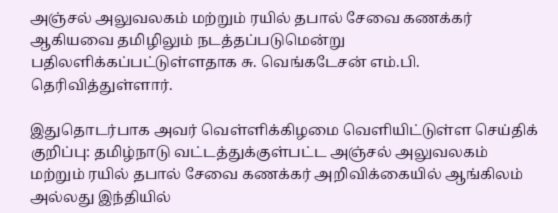அஞ்சல் அலுவலகம் மற்றும் ரயில் தபால் சேவை கணக்கர் ஆகியவை தமிழிலும் நடத்தப்படுமென்று பதிலளிக்கப்பட்டுள்ளதாக சு. வெங்கடேசன் எம்.பி. தெரிவித்துள்ளார்.

இதுதொடர்பாக அவர் வெள்ளிக்கிழமை வெளியிட்டுள்ள செய்திக் குறிப்பு: தமிழ்நாடு வட்டத்துக்குள்பட்ட அஞ்சல் அலுவலகம் மற்றும் ரயில் தபால் சேவை கணக்கர் அறிவிக்கையில் ஆங்கிலம் அல்லது இந்தியில்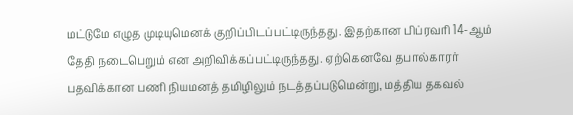மட்டுமே எழுத முடியுமெனக் குறிப்பிடப்பட்டிருந்தது. இதற்கான பிப்ரவரி 14-ஆம் தேதி நடைபெறும் என அறிவிக்கப்பட்டிருந்தது. ஏற்கெனவே தபால்காரர் பதவிக்கான பணி நியமனத் தமிழிலும் நடத்தப்படுமென்று, மத்திய தகவல்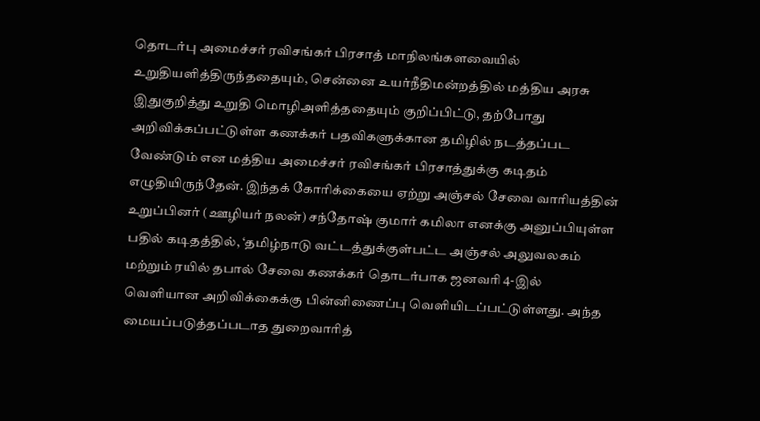தொடர்பு அமைச்சர் ரவிசங்கர் பிரசாத் மாநிலங்களவையில் உறுதியளித்திருந்ததையும், சென்னை உயர்நீதிமன்றத்தில் மத்திய அரசு இதுகுறித்து உறுதி மொழிஅளித்ததையும் குறிப்பிட்டு, தற்போது அறிவிக்கப்பட்டுள்ள கணக்கர் பதவிகளுக்கான தமிழில் நடத்தப்பட வேண்டும் என மத்திய அமைச்சர் ரவிசங்கர் பிரசாத்துக்கு கடிதம் எழுதியிருந்தேன். இந்தக் கோரிக்கையை ஏற்று அஞ்சல் சேவை வாரியத்தின் உறுப்பினர் (ஊழியர் நலன்) சந்தோஷ் குமார் கமிலா எனக்கு அனுப்பியுள்ள பதில் கடிதத்தில், ‘தமிழ்நாடு வட்டத்துக்குள்பட்ட அஞ்சல் அலுவலகம் மற்றும் ரயில் தபால் சேவை கணக்கர் தொடர்பாக ஜனவரி 4-இல் வெளியான அறிவிக்கைக்கு பின்னிணைப்பு வெளியிடப்பட்டுள்ளது. அந்த மையப்படுத்தப்படாத துறைவாரித்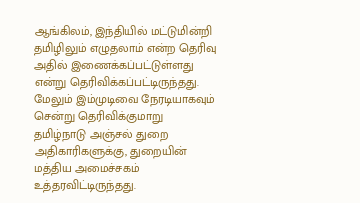ஆங்கிலம், இந்தியில் மட்டுமின்றி தமிழிலும் எழுதலாம் என்ற தெரிவு அதில் இணைக்கப்பட்டுள்ளது என்று தெரிவிக்கப்பட்டிருந்தது. மேலும் இம்முடிவை நேரடியாகவும் சென்று தெரிவிக்குமாறு தமிழ்நாடு அஞ்சல் துறை அதிகாரிகளுக்கு, துறையின் மத்திய அமைச்சகம் உத்தரவிட்டிருந்தது.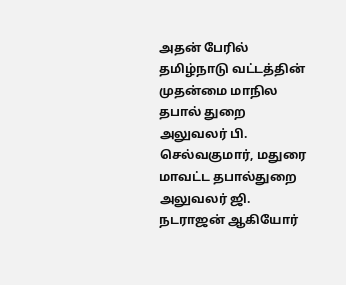அதன் பேரில் தமிழ்நாடு வட்டத்தின் முதன்மை மாநில தபால் துறை அலுவலர் பி. செல்வகுமார், மதுரை மாவட்ட தபால்துறை அலுவலர் ஜி. நடராஜன் ஆகியோர்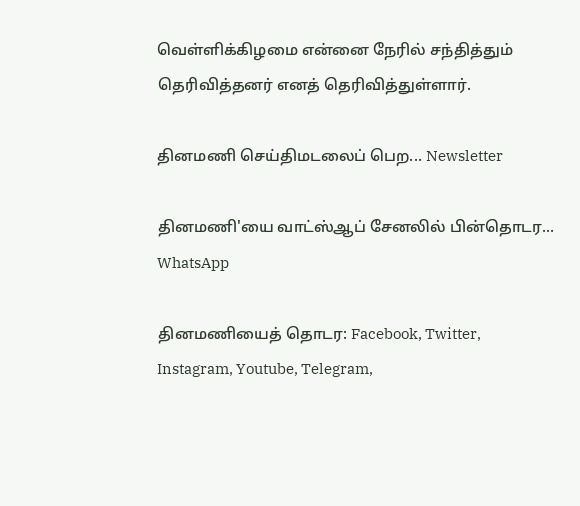வெள்ளிக்கிழமை என்னை நேரில் சந்தித்தும் தெரிவித்தனர் எனத் தெரிவித்துள்ளார்.

தினமணி செய்திமடலைப் பெற... Newsletter

தினமணி'யை வாட்ஸ்ஆப் சேனலில் பின்தொடர... WhatsApp

தினமணியைத் தொடர: Facebook, Twitter, Instagram, Youtube, Telegram,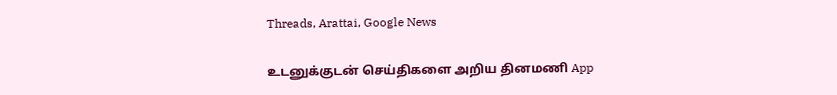Threads, Arattai, Google News

உடனுக்குடன் செய்திகளை அறிய தினமணி App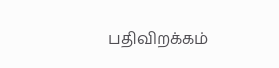பதிவிறக்கம்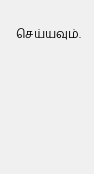செய்யவும்.